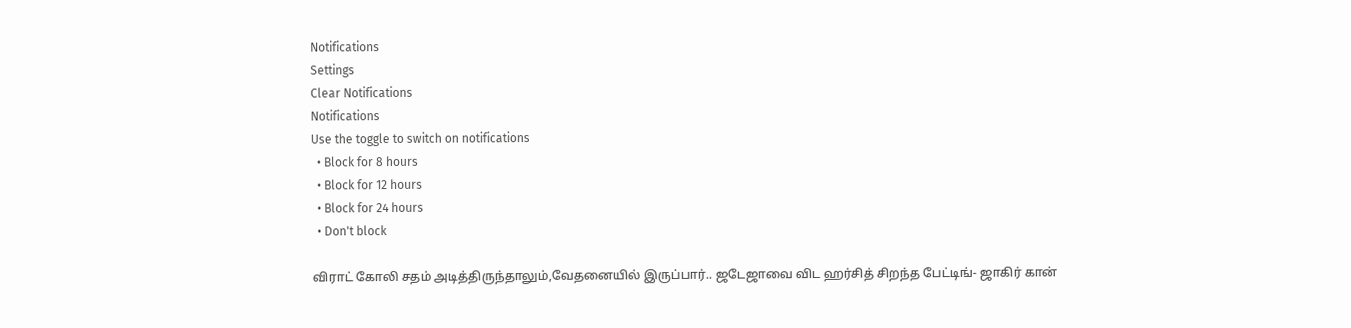Notifications
Settings
Clear Notifications
Notifications
Use the toggle to switch on notifications
  • Block for 8 hours
  • Block for 12 hours
  • Block for 24 hours
  • Don't block

விராட் கோலி சதம் அடித்திருந்தாலும்,வேதனையில் இருப்பார்.. ஜடேஜாவை விட ஹர்சித் சிறந்த பேட்டிங்- ஜாகிர் கான்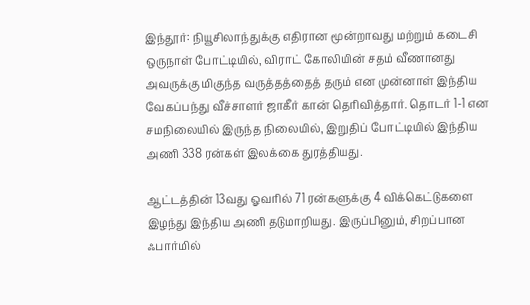இந்தூர்: நியூசிலாந்துக்கு எதிரான மூன்றாவது மற்றும் கடைசி ஒருநாள் போட்டியில், விராட் கோலியின் சதம் வீணானது அவருக்கு மிகுந்த வருத்தத்தைத் தரும் என முன்னாள் இந்திய வேகப்பந்து வீச்சாளர் ஜாகீர் கான் தெரிவித்தார். தொடர் 1-1 என சமநிலையில் இருந்த நிலையில், இறுதிப் போட்டியில் இந்திய அணி 338 ரன்கள் இலக்கை துரத்தியது.

ஆட்டத்தின் 13வது ஓவரில் 71 ரன்களுக்கு 4 விக்கெட்டுகளை இழந்து இந்திய அணி தடுமாறியது. இருப்பினும், சிறப்பான ஃபார்மில்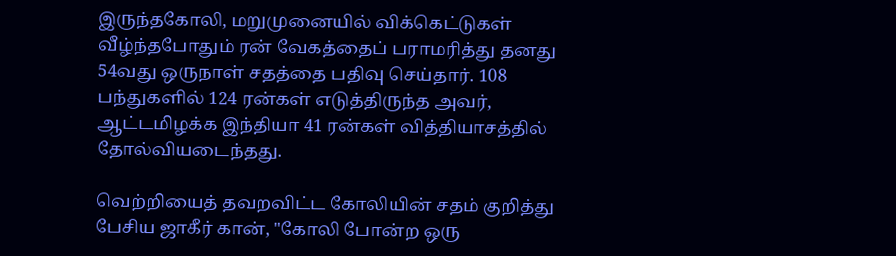இருந்தகோலி, மறுமுனையில் விக்கெட்டுகள் வீழ்ந்தபோதும் ரன் வேகத்தைப் பராமரித்து தனது 54வது ஒருநாள் சதத்தை பதிவு செய்தார். 108 பந்துகளில் 124 ரன்கள் எடுத்திருந்த அவர், ஆட்டமிழக்க இந்தியா 41 ரன்கள் வித்தியாசத்தில் தோல்வியடைந்தது.

வெற்றியைத் தவறவிட்ட கோலியின் சதம் குறித்து பேசிய ஜாகீர் கான், "கோலி போன்ற ஒரு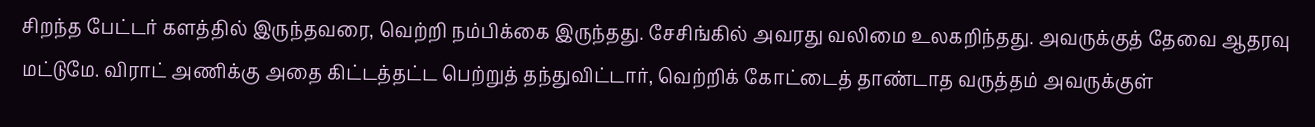சிறந்த பேட்டர் களத்தில் இருந்தவரை, வெற்றி நம்பிக்கை இருந்தது. சேசிங்கில் அவரது வலிமை உலகறிந்தது. அவருக்குத் தேவை ஆதரவு மட்டுமே. விராட் அணிக்கு அதை கிட்டத்தட்ட பெற்றுத் தந்துவிட்டார், வெற்றிக் கோட்டைத் தாண்டாத வருத்தம் அவருக்குள்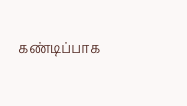கண்டிப்பாக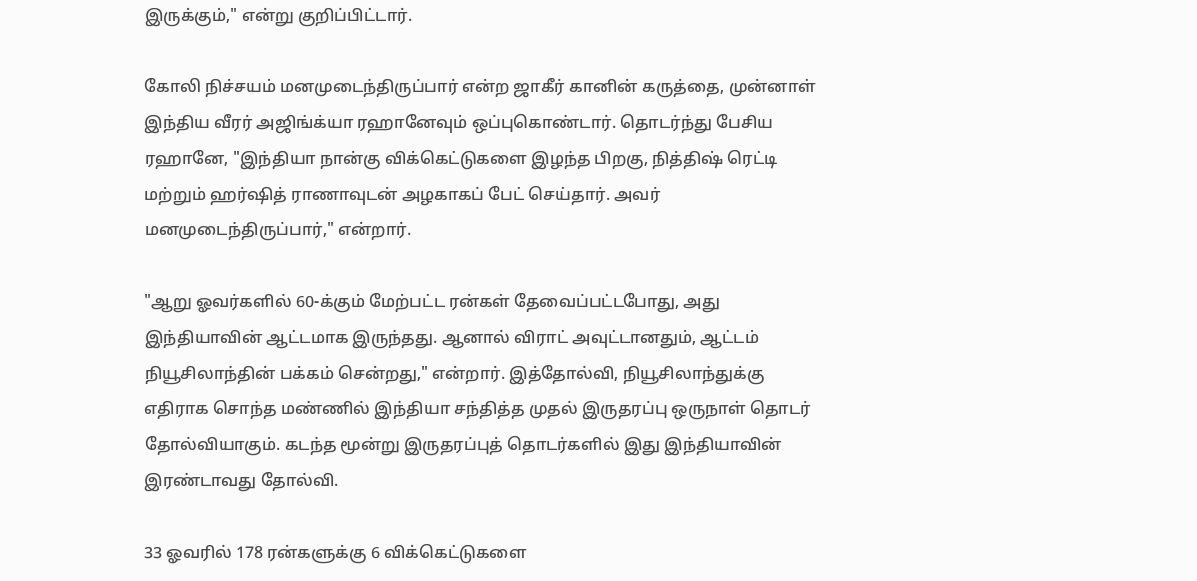இருக்கும்," என்று குறிப்பிட்டார்.

கோலி நிச்சயம் மனமுடைந்திருப்பார் என்ற ஜாகீர் கானின் கருத்தை, முன்னாள் இந்திய வீரர் அஜிங்க்யா ரஹானேவும் ஒப்புகொண்டார். தொடர்ந்து பேசிய ரஹானே, "இந்தியா நான்கு விக்கெட்டுகளை இழந்த பிறகு, நித்திஷ் ரெட்டி மற்றும் ஹர்ஷித் ராணாவுடன் அழகாகப் பேட் செய்தார். அவர் மனமுடைந்திருப்பார்," என்றார்.

"ஆறு ஓவர்களில் 60-க்கும் மேற்பட்ட ரன்கள் தேவைப்பட்டபோது, அது இந்தியாவின் ஆட்டமாக இருந்தது. ஆனால் விராட் அவுட்டானதும், ஆட்டம் நியூசிலாந்தின் பக்கம் சென்றது," என்றார். இத்தோல்வி, நியூசிலாந்துக்கு எதிராக சொந்த மண்ணில் இந்தியா சந்தித்த முதல் இருதரப்பு ஒருநாள் தொடர் தோல்வியாகும். கடந்த மூன்று இருதரப்புத் தொடர்களில் இது இந்தியாவின் இரண்டாவது தோல்வி.

33 ஓவரில் 178 ரன்களுக்கு 6 விக்கெட்டுகளை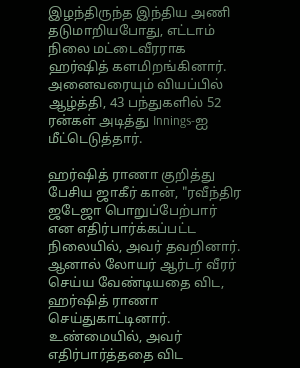இழந்திருந்த இந்திய அணி தடுமாறியபோது, எட்டாம் நிலை மட்டைவீரராக ஹர்ஷித் களமிறங்கினார். அனைவரையும் வியப்பில் ஆழ்த்தி, 43 பந்துகளில் 52 ரன்கள் அடித்து Innings-ஐ மீட்டெடுத்தார்.

ஹர்ஷித் ராணா குறித்து பேசிய ஜாகீர் கான், "ரவீந்திர ஜடேஜா பொறுப்பேற்பார் என எதிர்பார்க்கப்பட்ட நிலையில், அவர் தவறினார். ஆனால் லோயர் ஆர்டர் வீரர் செய்ய வேண்டியதை விட, ஹர்ஷித் ராணா செய்துகாட்டினார். உண்மையில், அவர் எதிர்பார்த்ததை விட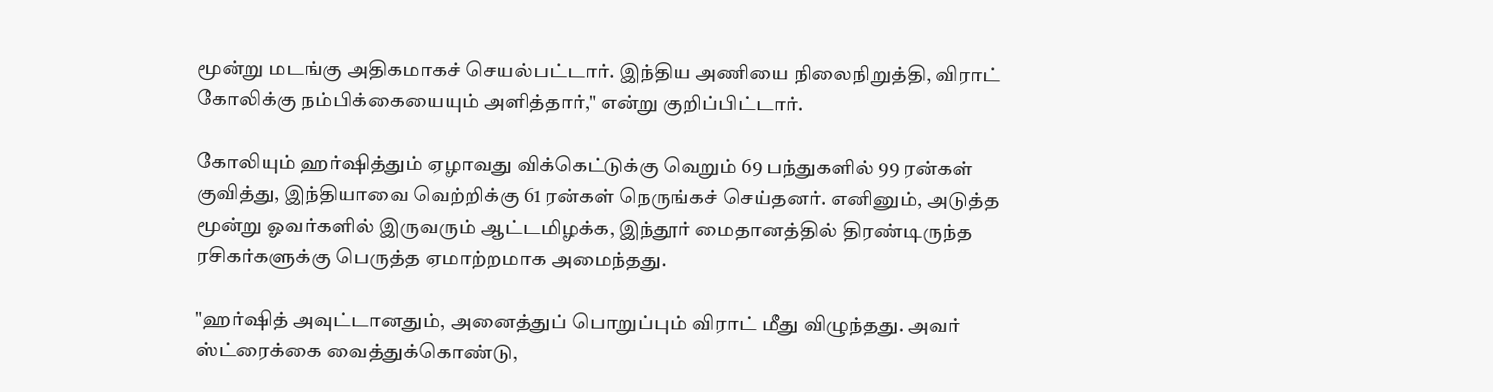மூன்று மடங்கு அதிகமாகச் செயல்பட்டார். இந்திய அணியை நிலைநிறுத்தி, விராட் கோலிக்கு நம்பிக்கையையும் அளித்தார்," என்று குறிப்பிட்டார்.

கோலியும் ஹர்ஷித்தும் ஏழாவது விக்கெட்டுக்கு வெறும் 69 பந்துகளில் 99 ரன்கள் குவித்து, இந்தியாவை வெற்றிக்கு 61 ரன்கள் நெருங்கச் செய்தனர். எனினும், அடுத்த மூன்று ஓவர்களில் இருவரும் ஆட்டமிழக்க, இந்தூர் மைதானத்தில் திரண்டிருந்த ரசிகர்களுக்கு பெருத்த ஏமாற்றமாக அமைந்தது.

"ஹர்ஷித் அவுட்டானதும், அனைத்துப் பொறுப்பும் விராட் மீது விழுந்தது. அவர் ஸ்ட்ரைக்கை வைத்துக்கொண்டு,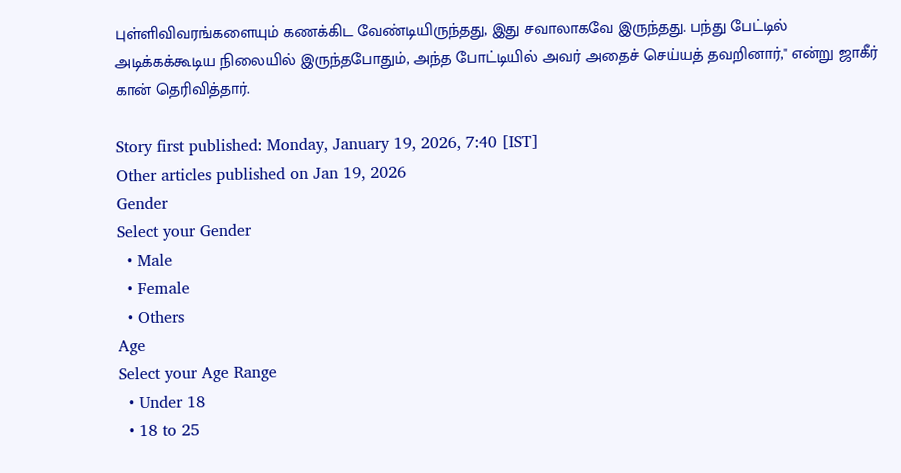புள்ளிவிவரங்களையும் கணக்கிட வேண்டியிருந்தது, இது சவாலாகவே இருந்தது. பந்து பேட்டில் அடிக்கக்கூடிய நிலையில் இருந்தபோதும், அந்த போட்டியில் அவர் அதைச் செய்யத் தவறினார்," என்று ஜாகீர் கான் தெரிவித்தார்.

Story first published: Monday, January 19, 2026, 7:40 [IST]
Other articles published on Jan 19, 2026
Gender
Select your Gender
  • Male
  • Female
  • Others
Age
Select your Age Range
  • Under 18
  • 18 to 25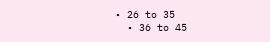• 26 to 35
  • 36 to 45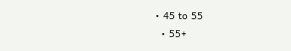• 45 to 55
  • 55+